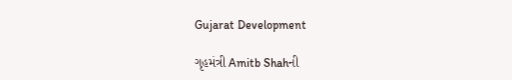Gujarat Development

ગૃહમંત્રી Amitb Shahની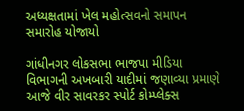અધ્યક્ષતામાં ખેલ મહોત્સવનો સમાપન સમારોહ યોજાયો

ગાંધીનગર લોકસભા ભાજપા મીડિયા વિભાગની અખબારી યાદીમાં જણાવ્યા પ્રમાણે આજે વીર સાવરકર સ્પોર્ટ કોમ્પ્લેક્સ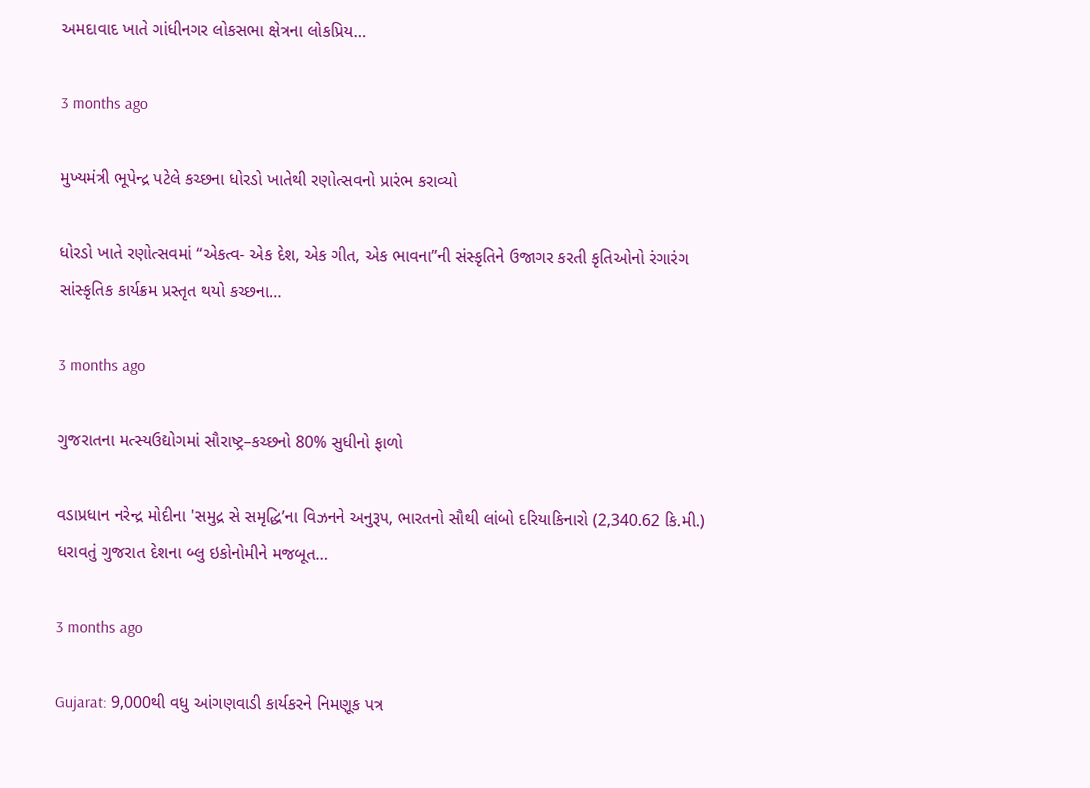અમદાવાદ ખાતે ગાંધીનગર લોકસભા ક્ષેત્રના લોકપ્રિય…

3 months ago

મુખ્યમંત્રી ભૂપેન્દ્ર પટેલે કચ્છના ધોરડો ખાતેથી રણોત્સવનો પ્રારંભ કરાવ્યો

ધોરડો ખાતે રણોત્સવમાં “એકત્વ- એક દેશ, એક ગીત, એક ભાવના”ની સંસ્કૃતિને ઉજાગર કરતી કૃતિઓનો રંગારંગ સાંસ્કૃતિક કાર્યક્રમ પ્રસ્તૃત થયો કચ્છના…

3 months ago

ગુજરાતના મત્સ્યઉદ્યોગમાં સૌરાષ્ટ્ર–કચ્છનો 80% સુધીનો ફાળો

વડાપ્રધાન નરેન્દ્ર મોદીના 'સમુદ્ર સે સમૃદ્ધિ’ના વિઝનને અનુરૂપ, ભારતનો સૌથી લાંબો દરિયાકિનારો (2,340.62 કિ.મી.) ધરાવતું ગુજરાત દેશના બ્લુ ઇકોનોમીને મજબૂત…

3 months ago

Gujarat: 9,000થી વધુ આંગણવાડી કાર્યકરને નિમણૂક પત્ર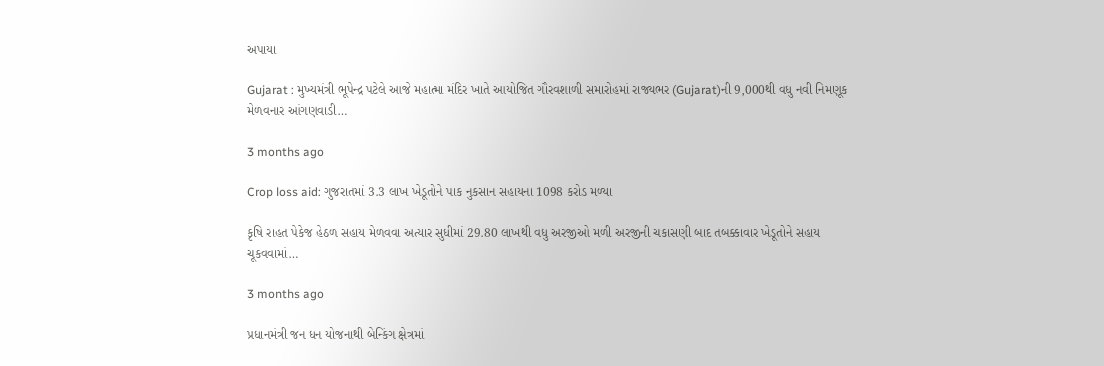અપાયા

Gujarat : મુખ્યમંત્રી ભૂપેન્દ્ર પટેલે આજે મહાત્મા મંદિર ખાતે આયોજિત ગૌરવશાળી સમારોહમાં રાજ્યભર (Gujarat)ની 9,000થી વધુ નવી નિમણૂક મેળવનાર આંગણવાડી…

3 months ago

Crop loss aid: ગુજરાતમાં 3.3 લાખ ખેડૂતોને પાક નુકસાન સહાયના 1098 કરોડ મળ્યા

કૃષિ રાહત પેકેજ હેઠળ સહાય મેળવવા અત્યાર સુધીમાં 29.80 લાખથી વધુ અરજીઓ મળી અરજીની ચકાસણી બાદ તબક્કાવાર ખેડૂતોને સહાય ચૂકવવામાં…

3 months ago

પ્રધાનમંત્રી જન ધન યોજનાથી બેન્કિંગ ક્ષેત્રમાં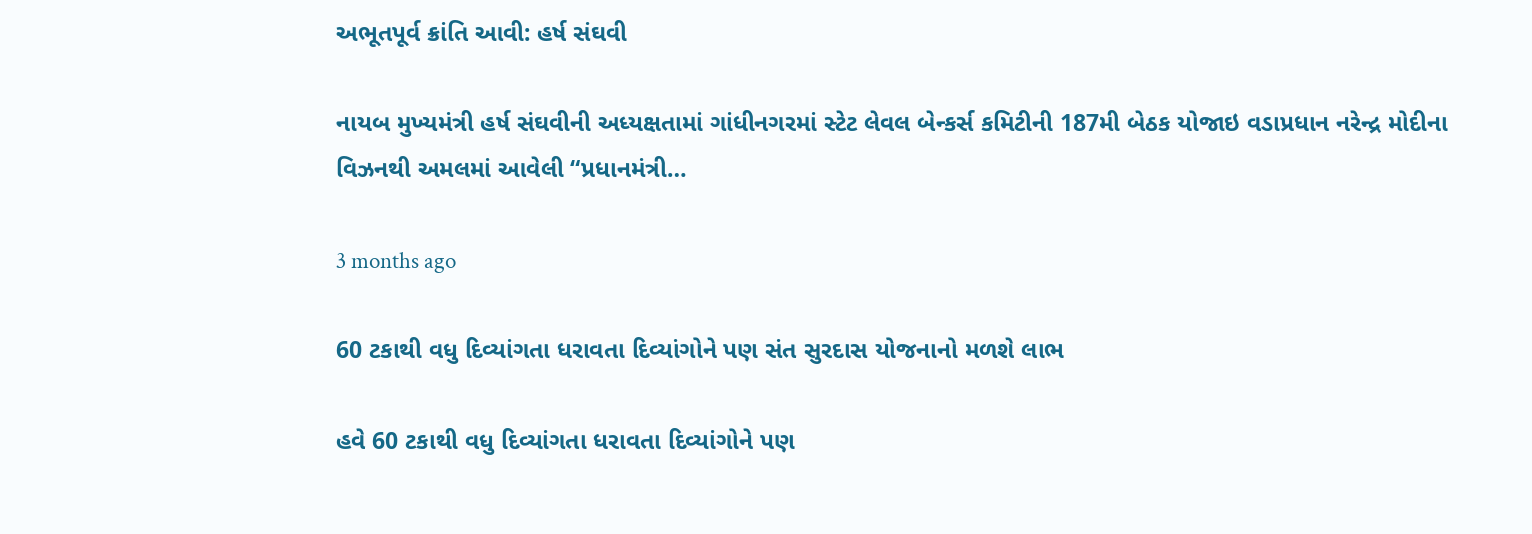અભૂતપૂર્વ ક્રાંતિ આવી: હર્ષ સંઘવી

નાયબ મુખ્યમંત્રી હર્ષ સંઘવીની અધ્યક્ષતામાં ગાંધીનગરમાં સ્ટેટ લેવલ બેન્કર્સ કમિટીની 187મી બેઠક યોજાઇ વડાપ્રધાન નરેન્દ્ર મોદીના વિઝનથી અમલમાં આવેલી “પ્રધાનમંત્રી…

3 months ago

60 ટકાથી વધુ દિવ્યાંગતા ધરાવતા દિવ્યાંગોને પણ સંત સુરદાસ યોજનાનો મળશે લાભ

હવે 60 ટકાથી વધુ દિવ્યાંગતા ધરાવતા દિવ્યાંગોને પણ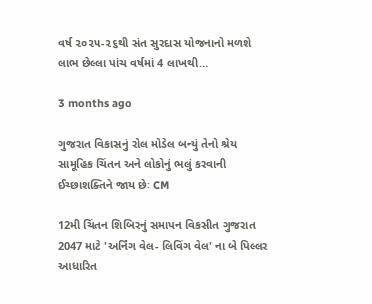વર્ષ ૨૦૨૫-૨૬થી સંત સુરદાસ યોજનાનો મળશે લાભ છેલ્લા પાંચ વર્ષમાં 4 લાખથી…

3 months ago

ગુજરાત વિકાસનું રોલ મોડેલ બન્યું તેનો શ્રેય સામૂહિક ચિંતન અને લોકોનું ભલું કરવાની ઈચ્છાશક્તિને જાય છેઃ CM

12મી ચિંતન શિબિરનું સમાપન વિકસીત ગુજરાત 2047 માટે 'અર્નિંગ વેલ- લિવિંગ વેલ' ના બે પિલ્લર આધારિત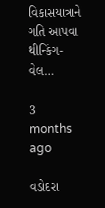વિકાસયાત્રાને ગતિ આપવા થીન્કિંગ-વેલ…

3 months ago

વડોદરા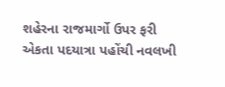શહેરના રાજમાર્ગો ઉપર ફરી એકતા પદયાત્રા પહોંચી નવલખી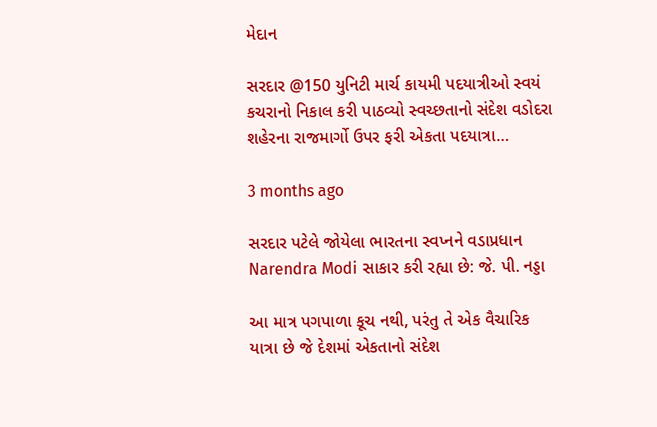મેદાન

સરદાર @150 યુનિટી માર્ચ કાયમી પદયાત્રીઓ સ્વયં કચરાનો નિકાલ કરી પાઠવ્યો સ્વચ્છતાનો સંદેશ વડોદરા શહેરના રાજમાર્ગો ઉપર ફરી એકતા પદયાત્રા…

3 months ago

સરદાર પટેલે જોયેલા ભારતના સ્વપ્નને વડાપ્રધાન Narendra Modi સાકાર કરી રહ્યા છે: જે. પી. નડ્ડા

આ માત્ર પગપાળા કૂચ નથી, પરંતુ તે એક વૈચારિક યાત્રા છે જે દેશમાં એકતાનો સંદેશ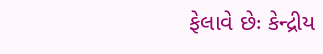ફેલાવે છેઃ કેન્દ્રીય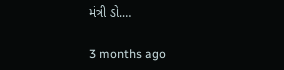મંત્રી ડો.…

3 months ago